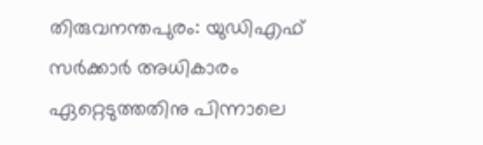തിരുവനന്തപുരം: യുഡിഎഫ് സർക്കാർ അധികാരം ഏറ്റെടുത്തതിനു പിന്നാലെ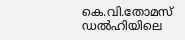കെ.വി.തോമസ് ഡൽഹിയിലെ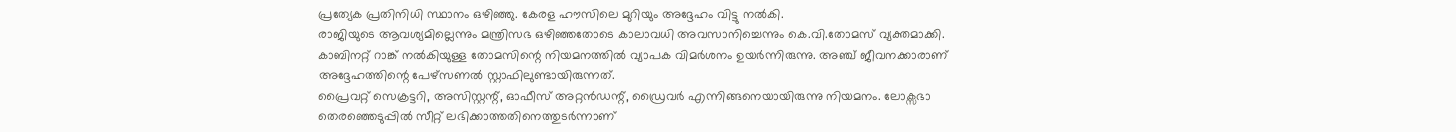പ്രത്യേക പ്രതിനിധി സ്ഥാനം ഒഴിഞ്ഞു. കേരള ഹൗസിലെ മുറിയും അദ്ദേഹം വിട്ടു നൽകി.
രാജിയുടെ ആവശ്യമില്ലെന്നും മന്ത്രിസഭ ഒഴിഞ്ഞതോടെ കാലാവധി അവസാനിച്ചെന്നും കെ.വി.തോമസ് വ്യക്തമാക്കി. കാബിനറ്റ് റാങ്ക് നൽകിയുള്ള തോമസിന്റെ നിയമനത്തിൽ വ്യാപക വിമർശനം ഉയർന്നിരുന്നു. അഞ്ച് ജീവനക്കാരാണ് അദ്ദേഹത്തിന്റെ പേഴ്സണൽ സ്റ്റാഫിലുണ്ടായിരുന്നത്.
പ്രൈവറ്റ് സെക്രട്ടറി, അസിസ്റ്റന്റ്, ഓഫീസ് അറ്റൻഡന്റ്, ഡ്രൈവർ എന്നിങ്ങനെയായിരുന്നു നിയമനം. ലോക്സഭാ തെരഞ്ഞെടുപ്പിൽ സീറ്റ് ലഭിക്കാത്തതിനെത്തുടർന്നാണ്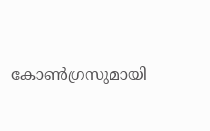കോൺഗ്രസുമായി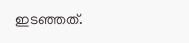ഇടഞ്ഞത്.